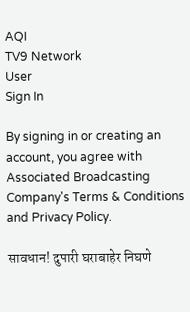AQI
TV9 Network
User
Sign In

By signing in or creating an account, you agree with Associated Broadcasting Company's Terms & Conditions and Privacy Policy.

सावधान! दुपारी घराबाहेर निघणे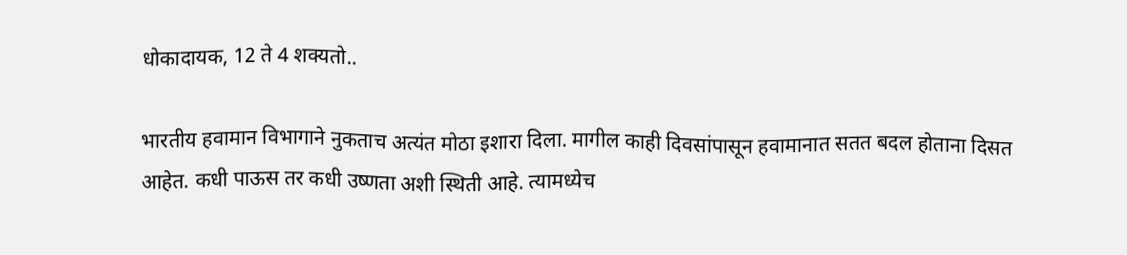धोकादायक, 12 ते 4 शक्यतो..

भारतीय हवामान विभागाने नुकताच अत्यंत मोठा इशारा दिला. मागील काही दिवसांपासून हवामानात सतत बदल होताना दिसत आहेत. कधी पाऊस तर कधी उष्णता अशी स्थिती आहे. त्यामध्येच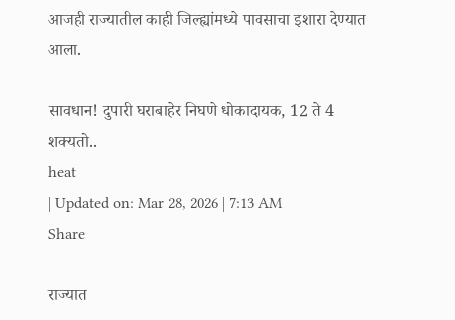आजही राज्यातील काही जिल्ह्यांमध्ये पावसाचा इशारा देण्यात आला.

सावधान! दुपारी घराबाहेर निघणे धोकादायक, 12 ते 4 शक्यतो..
heat
| Updated on: Mar 28, 2026 | 7:13 AM
Share

राज्यात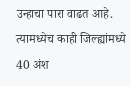उन्हाचा पारा वाढत आहे. त्यामध्येच काही जिल्ह्यांमध्ये 40 अंश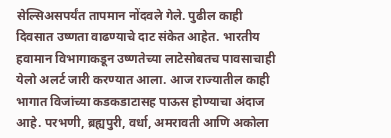सेल्सिअसपर्यंत तापमान नोंदवले गेले. पुढील काही दिवसात उष्णता वाढण्याचे दाट संकेत आहेत. भारतीय हवामान विभागाकडून उष्णतेच्या लाटेसोबतच पावसाचाही येलो अलर्ट जारी करण्यात आला. आज राज्यातील काही भागात विजांच्या कडकडाटासह पाऊस होण्याचा अंदाज आहे. परभणी, ब्रह्यपुरी, वर्धा, अमरावती आणि अकोला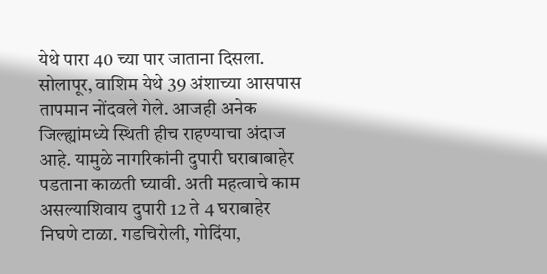येथे पारा 40 च्या पार जाताना दिसला. सोलापूर, वाशिम येथे 39 अंशाच्या आसपास तापमान नोंदवले गेले. आजही अनेक जिल्ह्यांमध्ये स्थिती हीच राहण्याचा अंदाज आहे. यामुळे नागरिकांनी दुपारी घराबाबाहेर पडताना काळती घ्यावी. अती महत्वाचे काम असल्याशिवाय दुपारी 12 ते 4 घराबाहेर निघणे टाळा. गडचिरोली, गोदिंया,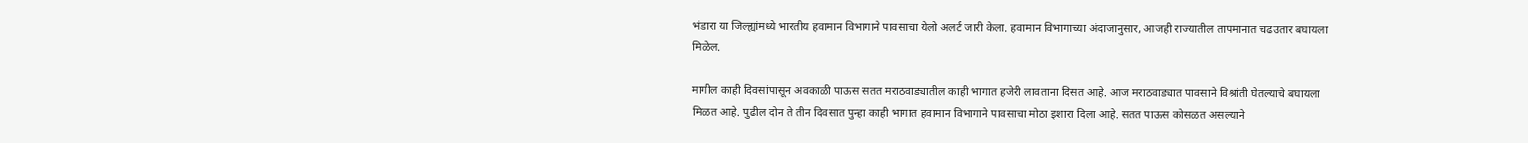भंडारा या जिल्ह्यांमध्ये भारतीय हवामान विभागाने पावसाचा येलो अलर्ट जारी केला. हवामान विभागाच्या अंदाजानुसार, आजही राज्यातील तापमानात चढउतार बघायला मिळेल.

मागील काही दिवसांपासून अवकाळी पाऊस सतत मराठवाड्यातील काही भागात हजेरी लावताना दिसत आहे. आज मराठवाड्यात पावसाने विश्रांती घेतल्याचे बघायला मिळत आहे. पुढील दोन ते तीन दिवसात पुन्हा काही भागात हवामान विभागाने पावसाचा मोठा इशारा दिला आहे. सतत पाऊस कोसळत असल्याने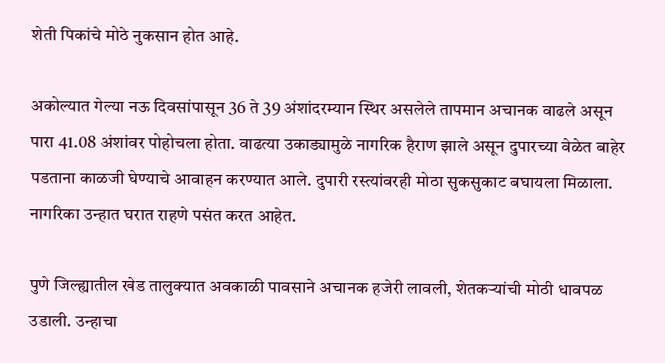शेती पिकांचे मोठे नुकसान होत आहे.

अकोल्यात गेल्या नऊ दिवसांपासून 36 ते 39 अंशांदरम्यान स्थिर असलेले तापमान अचानक वाढले असून पारा 41.08 अंशांवर पोहोचला होता. वाढत्या उकाड्यामुळे नागरिक हैराण झाले असून दुपारच्या वेळेत बाहेर पडताना काळजी घेण्याचे आवाहन करण्यात आले. दुपारी रस्त्यांवरही मोठा सुकसुकाट बघायला मिळाला. नागरिका उन्हात घरात राहणे पसंत करत आहेत.

पुणे जिल्ह्यातील खेड तालुक्यात अवकाळी पावसाने अचानक हजेरी लावली, शेतकऱ्यांची मोठी धावपळ उडाली. उन्हाचा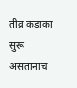तीव्र कडाका सुरू असतानाच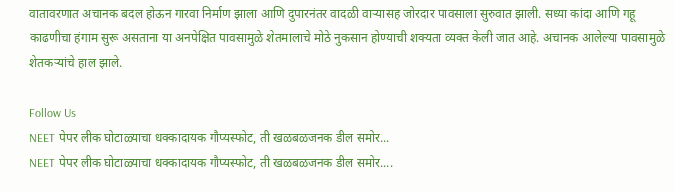वातावरणात अचानक बदल होऊन गारवा निर्माण झाला आणि दुपारनंतर वादळी वाऱ्यासह जोरदार पावसाला सुरुवात झाली. सध्या कांदा आणि गहू काढणीचा हंगाम सुरू असताना या अनपेक्षित पावसामुळे शेतमालाचे मोठे नुकसान होण्याची शक्यता व्यक्त केली जात आहे. अचानक आलेल्या पावसामुळे शेतकऱ्यांचे हाल झाले.

Follow Us
NEET पेपर लीक घोटाळ्याचा धक्कादायक गौप्यस्फोट, ती खळबळजनक डील समोर...
NEET पेपर लीक घोटाळ्याचा धक्कादायक गौप्यस्फोट, ती खळबळजनक डील समोर....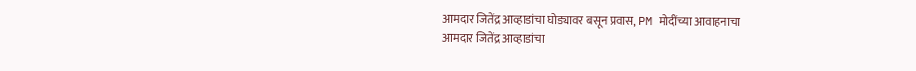आमदार जितेंद्र आव्हाडांचा घोड्यावर बसून प्रवास, PM मोदींच्या आवाहनाचा
आमदार जितेंद्र आव्हाडांचा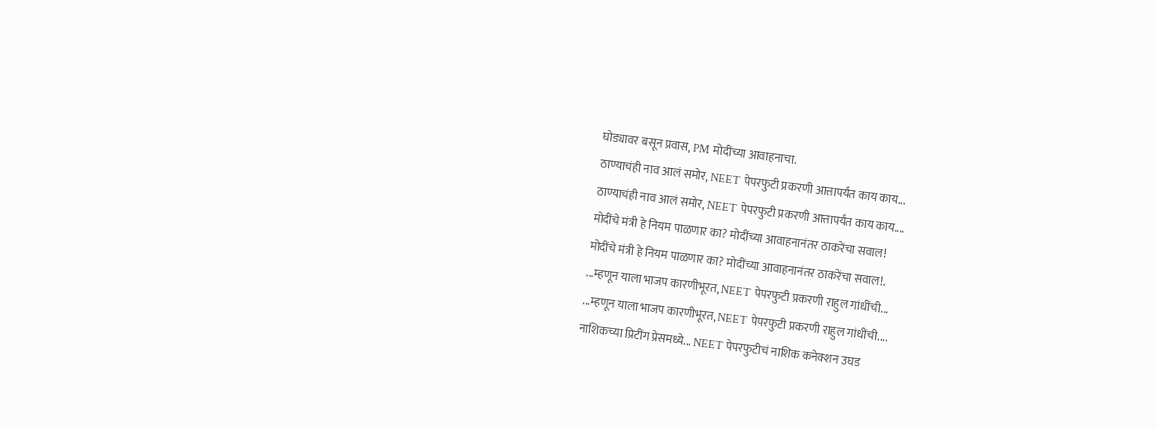घोड्यावर बसून प्रवास, PM मोदींच्या आवाहनाचा.
ठाण्याचंही नाव आलं समोर, NEET पेपरफुटी प्रकरणी आत्तापर्यंत काय काय...
ठाण्याचंही नाव आलं समोर, NEET पेपरफुटी प्रकरणी आत्तापर्यंत काय काय....
मोदींचे मंत्री हे नियम पाळणार का? मोदींच्या आवाहनानंतर ठाकरेंचा सवाल!
मोदींचे मंत्री हे नियम पाळणार का? मोदींच्या आवाहनानंतर ठाकरेंचा सवाल!.
...म्हणून याला भाजप कारणीभूरत, NEET पेपरफुटी प्रकरणी राहुल गांधींची...
...म्हणून याला भाजप कारणीभूरत, NEET पेपरफुटी प्रकरणी राहुल गांधींची....
नाशिकच्या प्रिटींग प्रेसमध्ये... NEET पेपरफुटीचं नाशिक कनेक्शन उघड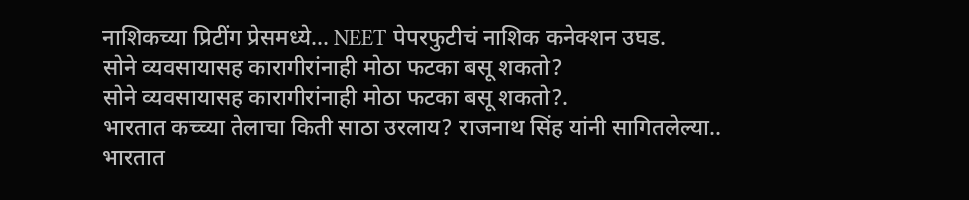नाशिकच्या प्रिटींग प्रेसमध्ये... NEET पेपरफुटीचं नाशिक कनेक्शन उघड.
सोने व्यवसायासह कारागीरांनाही मोठा फटका बसू शकतो?
सोने व्यवसायासह कारागीरांनाही मोठा फटका बसू शकतो?.
भारतात कच्च्या तेलाचा किती साठा उरलाय? राजनाथ सिंह यांनी सागितलेल्या..
भारतात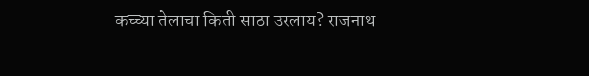कच्च्या तेलाचा किती साठा उरलाय? राजनाथ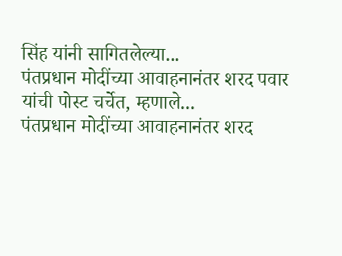सिंह यांनी सागितलेल्या...
पंतप्रधान मोदींच्या आवाहनानंतर शरद पवार यांची पोस्ट चर्चेत, म्हणाले...
पंतप्रधान मोदींच्या आवाहनानंतर शरद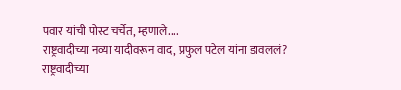पवार यांची पोस्ट चर्चेत, म्हणाले....
राष्ट्रवादीच्या नव्या यादीवरून वाद, प्रफुल पटेल यांना डावललं?
राष्ट्रवादीच्या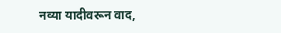नव्या यादीवरून वाद,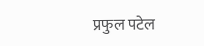प्रफुल पटेल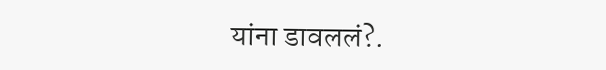यांना डावललं?.